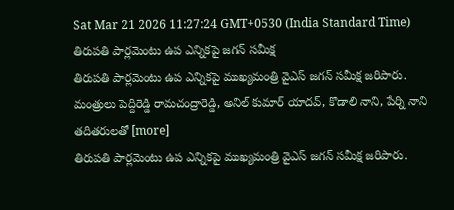Sat Mar 21 2026 11:27:24 GMT+0530 (India Standard Time)
తిరుపతి పార్లమెంటు ఉప ఎన్నికపై జగన్ సమీక్ష
తిరుపతి పార్లమెంటు ఉప ఎన్నికపై ముఖ్యమంత్రి వైఎస్ జగన్ సమీక్ష జరిపారు. మంత్రులు పెద్దిరెడ్డి రామచంద్రారెడ్డి, అనిల్ కుమార్ యాదవ్, కొడాలి నాని, పేర్ని నాని తదితరులతో [more]
తిరుపతి పార్లమెంటు ఉప ఎన్నికపై ముఖ్యమంత్రి వైఎస్ జగన్ సమీక్ష జరిపారు.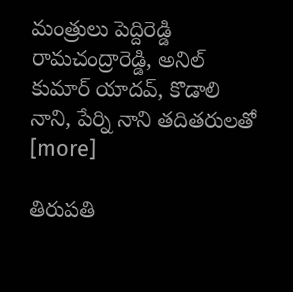మంత్రులు పెద్దిరెడ్డి రామచంద్రారెడ్డి, అనిల్ కుమార్ యాదవ్, కొడాలి నాని, పేర్ని నాని తదితరులతో [more]

తిరుపతి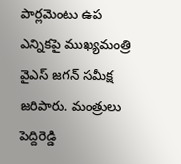పార్లమెంటు ఉప ఎన్నికపై ముఖ్యమంత్రి వైఎస్ జగన్ సమీక్ష జరిపారు. మంత్రులు పెద్దిరెడ్డి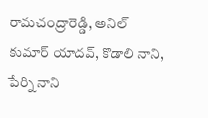రామచంద్రారెడ్డి, అనిల్ కుమార్ యాదవ్, కొడాలి నాని, పేర్ని నాని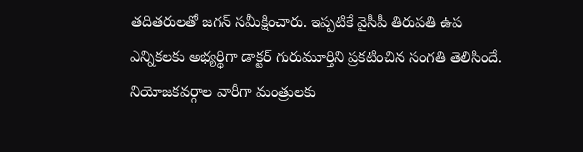తదితరులతో జగన్ సమీక్షించారు. ఇప్పటికే వైసీపీ తిరుపతి ఉప ఎన్నికలకు అభ్యర్థిగా డాక్టర్ గురుమూర్తిని ప్రకటించిన సంగతి తెలిసిందే. నియోజకవర్గాల వారీగా మంత్రులకు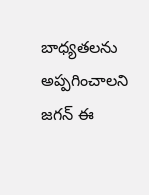బాధ్యతలను అప్పగించాలని జగన్ ఈ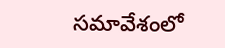సమావేశంలో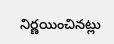నిర్ణయించినట్లు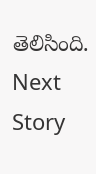తెలిసింది.
Next Story